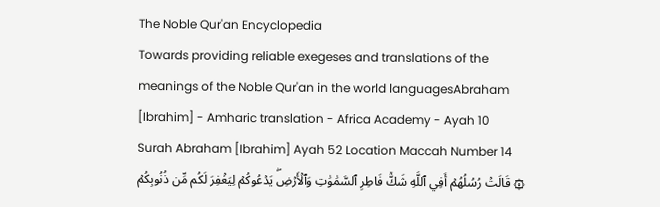The Noble Qur'an Encyclopedia
Towards providing reliable exegeses and translations of the meanings of the Noble Qur'an in the world languagesAbraham [Ibrahim] - Amharic translation - Africa Academy - Ayah 10
Surah Abraham [Ibrahim] Ayah 52 Location Maccah Number 14
۞ قَالَتۡ رُسُلُهُمۡ أَفِي ٱللَّهِ شَكّٞ فَاطِرِ ٱلسَّمَٰوَٰتِ وَٱلۡأَرۡضِۖ يَدۡعُوكُمۡ لِيَغۡفِرَ لَكُم مِّن ذُنُوبِكُمۡ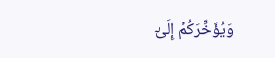وَيُؤَخِّرَكُمۡ إِلَىٰٓ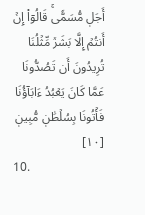أَجَلٖ مُّسَمّٗىۚ قَالُوٓاْ إِنۡ أَنتُمۡ إِلَّا بَشَرٞ مِّثۡلُنَا تُرِيدُونَ أَن تَصُدُّونَا عَمَّا كَانَ يَعۡبُدُ ءَابَآؤُنَا فَأۡتُونَا بِسُلۡطَٰنٖ مُّبِينٖ [١٠]
10.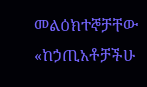መልዕክተኞቻቸው «ከኃጢአቶቻችሁ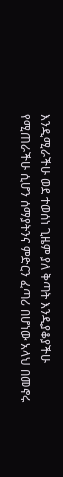እንዲሚራችሁ ወደ ተወሰነ ጊዜም ያለ ቅጣት እንዲያቆያችሁ የሚጠራችሁ ሲሆን ሰማያትንና ምድርን ፈጣሪ በሆነው አላህ በመኖሩ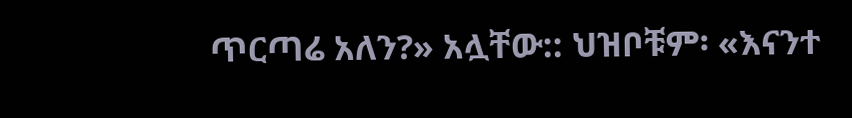ጥርጣሬ አለን?» አሏቸው:: ህዝቦቹም፡ «እናንተ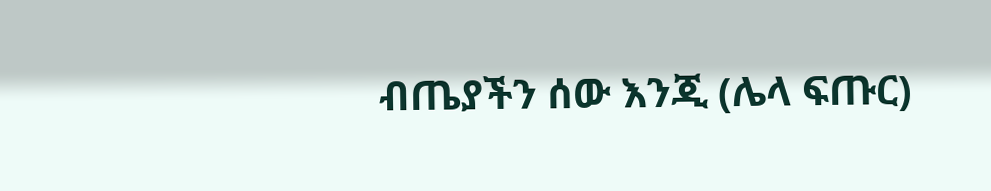ብጤያችን ሰው እንጂ (ሌላ ፍጡር)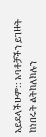አይደላችሁም:: አባቶቻችን ይገዙት ከነበሩት ልትከለክሉን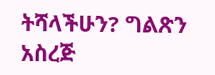ትሻላችሁን? ግልጽን አስረጅ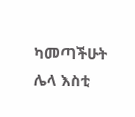ካመጣችሁት ሌላ እስቲ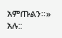አምጡልን።» አሉ::